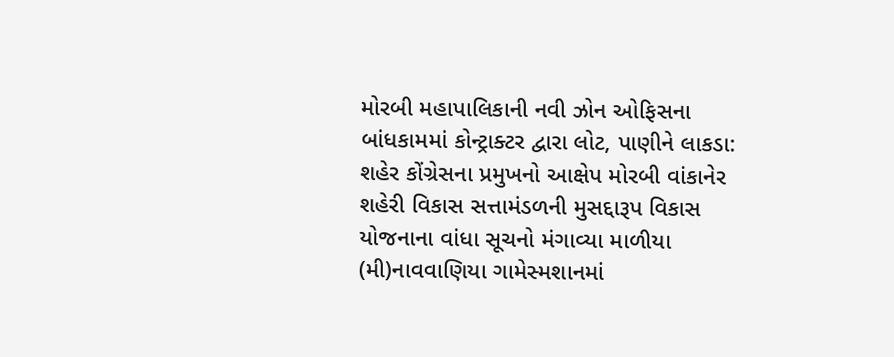મોરબી મહાપાલિકાની નવી ઝોન ઓફિસના બાંધકામમાં કોન્ટ્રાક્ટર દ્વારા લોટ, પાણીને લાકડા: શહેર કોંગ્રેસના પ્રમુખનો આક્ષેપ મોરબી વાંકાનેર શહેરી વિકાસ સત્તામંડળની મુસદ્દારૂપ વિકાસ યોજનાના વાંધા સૂચનો મંગાવ્યા માળીયા (મી)નાવવાણિયા ગામેસ્મશાનમાં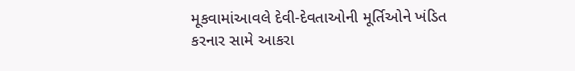મૂકવામાંઆવલે દેવી-દેવતાઓની મૂર્તિઓને ખંડિત કરનાર સામે આકરા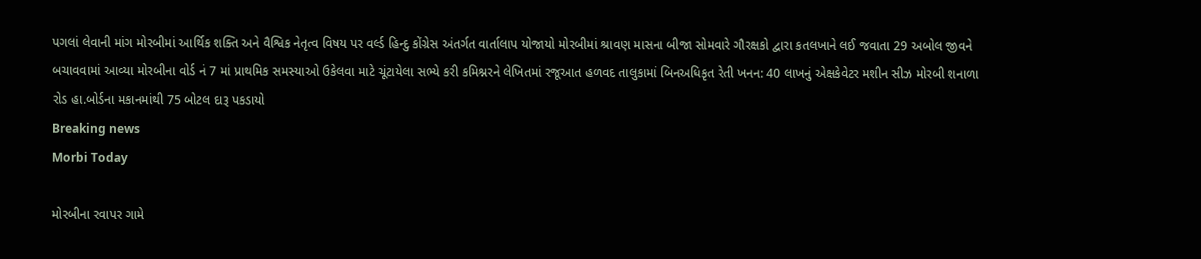પગલાં લેવાની માંગ મોરબીમાં આર્થિક શક્તિ અને વૈશ્વિક નેતૃત્વ વિષય પર વર્લ્ડ હિન્દુ કોંગ્રેસ અંતર્ગત વાર્તાલાપ યોજાયો મોરબીમાં શ્રાવણ માસના બીજા સોમવારે ગૌરક્ષકો દ્વારા કતલખાને લઈ જવાતા 29 અબોલ જીવને બચાવવામાં આવ્યા મોરબીના વોર્ડ નં 7 માં પ્રાથમિક સમસ્યાઓ ઉકેલવા માટે ચૂંટાયેલા સભ્યે કરી કમિશ્નરને લેખિતમાં રજૂઆત હળવદ તાલુકામાં બિનઅધિકૃત રેતી ખનન: 40 લાખનું એક્ષકેવેટર મશીન સીઝ મોરબી શનાળા રોડ હા.બોર્ડના મકાનમાંથી 75 બોટલ દારૂ પકડાયો
Breaking news
Morbi Today

મોરબીના રવાપર ગામે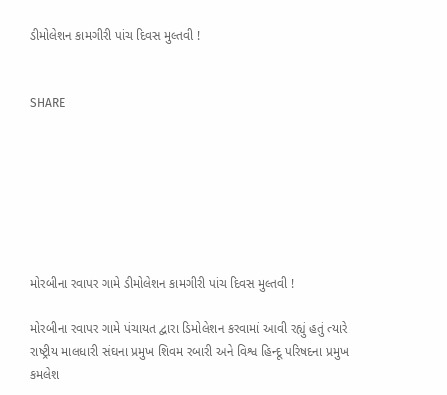ડીમોલેશન કામગીરી પાંચ દિવસ મુલ્તવી !


SHARE







મોરબીના રવાપર ગામે ડીમોલેશન કામગીરી પાંચ દિવસ મુલ્તવી !

મોરબીના રવાપર ગામે પંચાયત દ્વારા ડિમોલેશન કરવામાં આવી રહ્યું હતું ત્યારે રાષ્ટ્રીય માલધારી સંઘના પ્રમુખ શિવમ રબારી અને વિશ્વ હિન્દૂ પરિષદના પ્રમુખ કમલેશ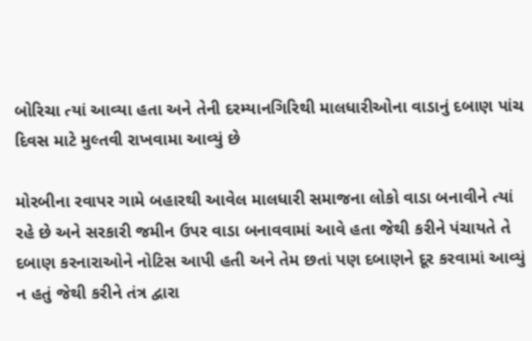બોરિચા ત્યાં આવ્યા હતા અને તેની દરમ્યાનગિરિથી માલધારીઓના વાડાનું દબાણ પાંચ દિવસ માટે મુલ્તવી રાખવામા આવ્યું છે

મોરબીના રવાપર ગામે બહારથી આવેલ માલધારી સમાજના લોકો વાડા બનાવીને ત્યાં રહે છે અને સરકારી જમીન ઉપર વાડા બનાવવામાં આવે હતા જેથી કરીને પંચાયતે તે દબાણ કરનારાઓને નોટિસ આપી હતી અને તેમ છતાં પણ દબાણને દૂર કરવામાં આવ્યું ન હતું જેથી કરીને તંત્ર દ્વારા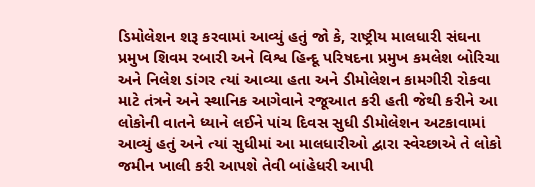ડિમોલેશન શરૂ કરવામાં આવ્યું હતું જો કે, રાષ્ટ્રીય માલધારી સંઘના પ્રમુખ શિવમ રબારી અને વિશ્વ હિન્દૂ પરિષદના પ્રમુખ કમલેશ બોરિચા અને નિલેશ ડાંગર ત્યાં આવ્યા હતા અને ડીમોલેશન કામગીરી રોકવા માટે તંત્રને અને સ્થાનિક આગેવાને રજૂઆત કરી હતી જેથી કરીને આ લોકોની વાતને ધ્યાને લઈને પાંચ દિવસ સુધી ડીમોલેશન અટકાવામાં આવ્યું હતું અને ત્યાં સુધીમાં આ માલધારીઓ દ્વારા સ્વેચ્છાએ તે લોકો જમીન ખાલી કરી આપશે તેવી બાંહેધરી આપી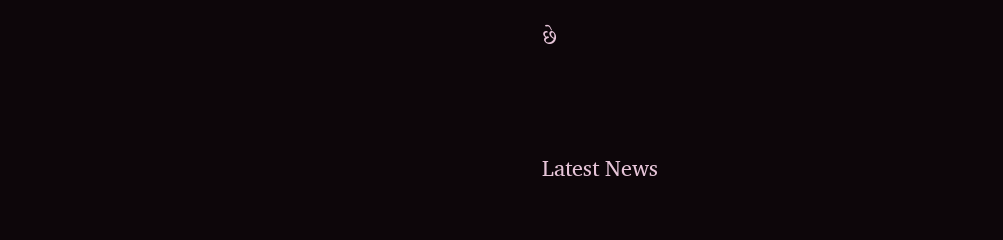છે




Latest News